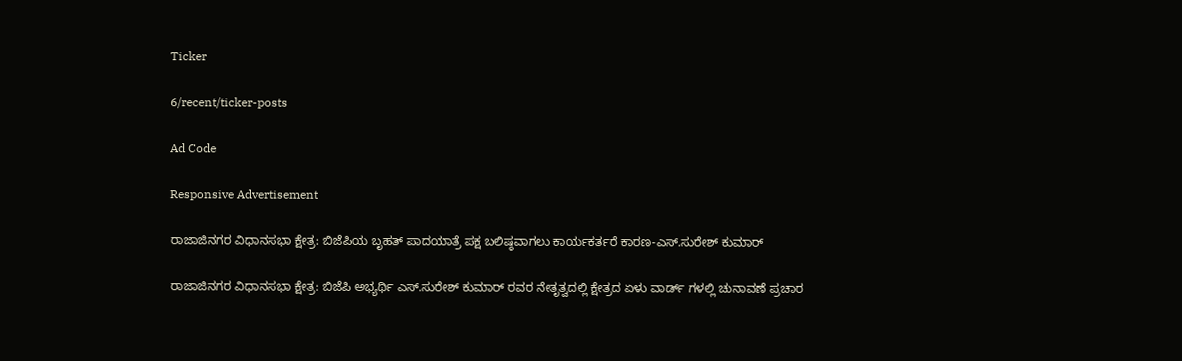Ticker

6/recent/ticker-posts

Ad Code

Responsive Advertisement

ರಾಜಾಜಿನಗರ ವಿಧಾನಸಭಾ ಕ್ಷೇತ್ರ: ಬಿಜೆಪಿಯ ಬೃಹತ್ ಪಾದಯಾತ್ರೆ ಪಕ್ಷ ಬಲಿಷ್ಠವಾಗಲು ಕಾರ್ಯಕರ್ತರೆ ಕಾರಣ-ಎಸ್.ಸುರೇಶ್ ಕುಮಾರ್

ರಾಜಾಜಿನಗರ ವಿಧಾನಸಭಾ ಕ್ಷೇತ್ರ: ಬಿಜೆಪಿ ಅಭ್ಯರ್ಥಿ ಎಸ್.ಸುರೇಶ್ ಕುಮಾರ್ ರವರ ನೇತೃತ್ವದಲ್ಲಿ ಕ್ಷೇತ್ರದ ಏಳು ವಾರ್ಡ್ ಗಳಲ್ಲಿ ಚುನಾವಣೆ ಪ್ರಚಾರ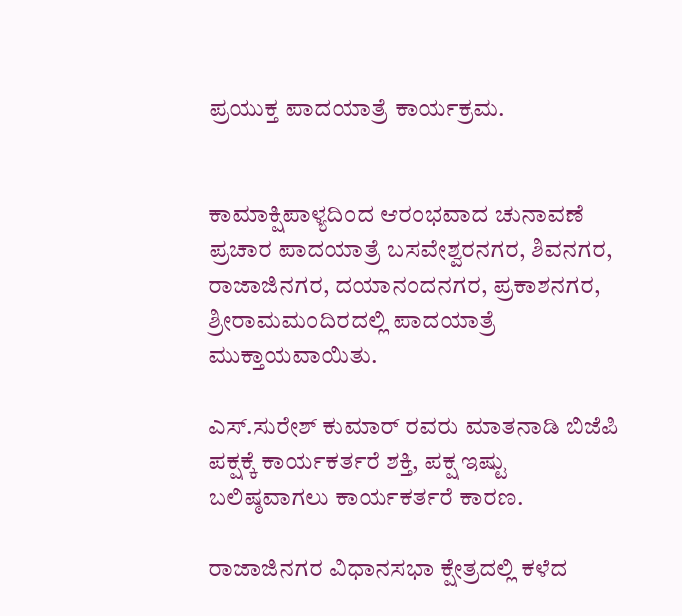ಪ್ರಯುಕ್ತ ಪಾದಯಾತ್ರೆ ಕಾರ್ಯಕ್ರಮ.


ಕಾಮಾಕ್ಷಿಪಾಳ್ಯದಿಂದ ಆರಂಭವಾದ ಚುನಾವಣೆ ಪ್ರಚಾರ ಪಾದಯಾತ್ರೆ ಬಸವೇಶ್ವರನಗರ, ಶಿವನಗರ, ರಾಜಾಜಿನಗರ, ದಯಾನಂದನಗರ, ಪ್ರಕಾಶನಗರ, ಶ್ರೀರಾಮಮಂದಿರದಲ್ಲಿ ಪಾದಯಾತ್ರೆ ಮುಕ್ತಾಯವಾಯಿತು.

ಎಸ್.ಸುರೇಶ್ ಕುಮಾರ್ ರವರು ಮಾತನಾಡಿ ಬಿಜೆಪಿ ಪಕ್ಷಕ್ಕೆ ಕಾರ್ಯಕರ್ತರೆ ಶಕ್ತಿ, ಪಕ್ಷ ಇಷ್ಟು ಬಲಿಷ್ಠವಾಗಲು ಕಾರ್ಯಕರ್ತರೆ ಕಾರಣ.

ರಾಜಾಜಿನಗರ ವಿಧಾನಸಭಾ ಕ್ಷೇತ್ರದಲ್ಲಿ ಕಳೆದ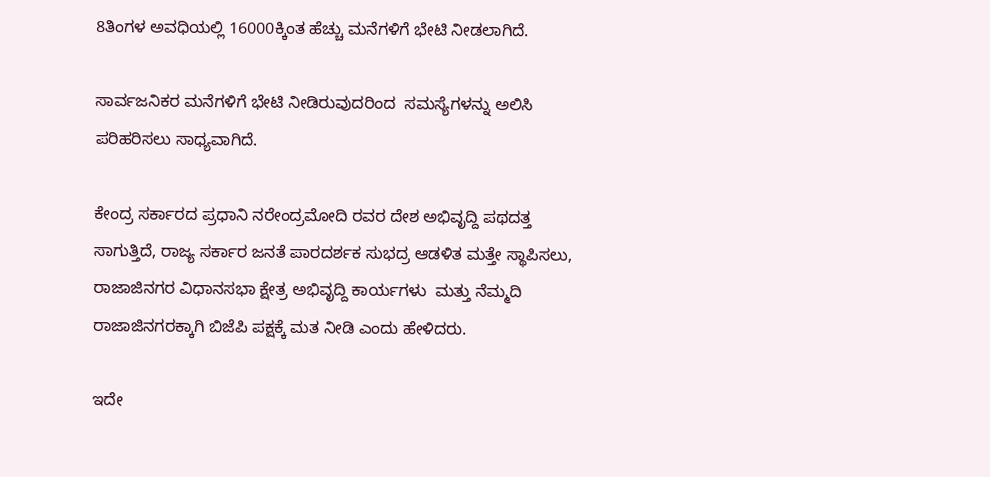8ತಿಂಗಳ ಅವಧಿಯಲ್ಲಿ 16000ಕ್ಕಿಂತ ಹೆಚ್ಚು ಮನೆಗಳಿಗೆ ಭೇಟಿ ನೀಡಲಾಗಿದೆ.

ಸಾರ್ವಜನಿಕರ ಮನೆಗಳಿಗೆ ಭೇಟಿ ನೀಡಿರುವುದರಿಂದ  ಸಮಸ್ಯೆಗಳನ್ನು ಅಲಿಸಿ ಪರಿಹರಿಸಲು ಸಾಧ್ಯವಾಗಿದೆ.

ಕೇಂದ್ರ ಸರ್ಕಾರದ ಪ್ರಧಾನಿ ನರೇಂದ್ರಮೋದಿ ರವರ ದೇಶ ಅಭಿವೃದ್ದಿ ಪಥದತ್ತ ಸಾಗುತ್ತಿದೆ, ರಾಜ್ಯ ಸರ್ಕಾರ ಜನತೆ ಪಾರದರ್ಶಕ ಸುಭದ್ರ ಆಡಳಿತ ಮತ್ತೇ ಸ್ಥಾಪಿಸಲು, ರಾಜಾಜಿನಗರ ವಿಧಾನಸಭಾ ಕ್ಷೇತ್ರ ಅಭಿವೃದ್ದಿ ಕಾರ್ಯಗಳು  ಮತ್ತು ನೆಮ್ಮದಿ ರಾಜಾಜಿನಗರಕ್ಕಾಗಿ ಬಿಜೆಪಿ ಪಕ್ಷಕ್ಕೆ ಮತ ನೀಡಿ ಎಂದು ಹೇಳಿದರು.

ಇದೇ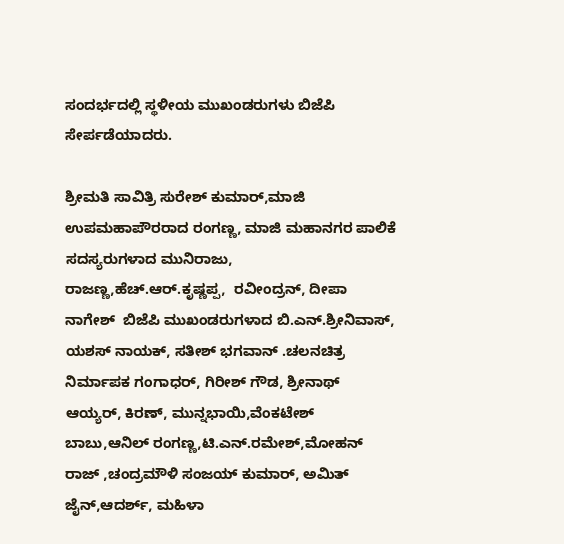ಸಂದರ್ಭದಲ್ಲಿ ಸ್ಥಳೀಯ ಮುಖಂಡರುಗಳು ಬಿಜೆಪಿ ಸೇರ್ಪಡೆಯಾದರು.

ಶ್ರೀಮತಿ ಸಾವಿತ್ರಿ ಸುರೇಶ್ ಕುಮಾರ್,ಮಾಜಿ ಉಪಮಹಾಪೌರರಾದ ರಂಗಣ್ಣ, ಮಾಜಿ ಮಹಾನಗರ ಪಾಲಿಕೆ ಸದಸ್ಯರುಗಳಾದ ಮುನಿರಾಜು, ರಾಜಣ್ಣ,ಹೆಚ್.ಆರ್.ಕೃಷ್ಣಪ್ಪ,  ರವೀಂದ್ರನ್, ದೀಪಾ ನಾಗೇಶ್  ಬಿಜೆಪಿ ಮುಖಂಡರುಗಳಾದ ಬಿ.ಎನ್.ಶ್ರೀನಿವಾಸ್, ಯಶಸ್ ನಾಯಕ್, ಸತೀಶ್ ಭಗವಾನ್ .ಚಲನಚಿತ್ರ ನಿರ್ಮಾಪಕ ಗಂಗಾಧರ್, ಗಿರೀಶ್ ಗೌಡ, ಶ್ರೀನಾಥ್ ಆಯ್ಯರ್, ಕಿರಣ್, ಮುನ್ನಭಾಯಿ,ವೆಂಕಟೇಶ್ ಬಾಬು,ಆನಿಲ್ ರಂಗಣ್ಣ,ಟಿ.ಎನ್.ರಮೇಶ್,ಮೋಹನ್ ರಾಜ್ ,ಚಂದ್ರಮೌಳಿ ಸಂಜಯ್ ಕುಮಾರ್, ಅಮಿತ್ ಜೈನ್,ಆದರ್ಶ್, ಮಹಿಳಾ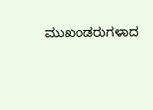ಮುಖಂಡರುಗಳಾದ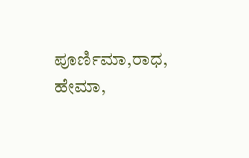ಪೂರ್ಣಿಮಾ,ರಾಧ, ಹೇಮಾ,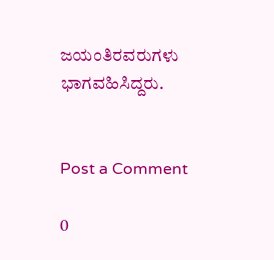ಜಯಂತಿರವರುಗಳು ಭಾಗವಹಿಸಿದ್ದರು.


Post a Comment

0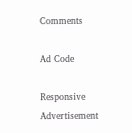Comments

Ad Code

Responsive Advertisement